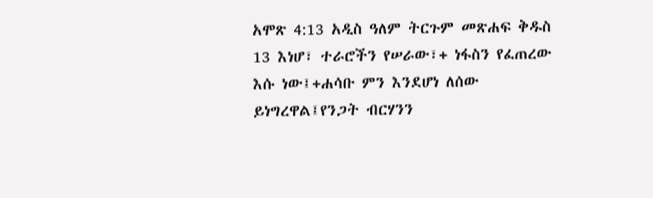አሞጽ 4:13 አዲስ ዓለም ትርጉም መጽሐፍ ቅዱስ 13 እነሆ፣ ተራሮችን የሠራው፣+ ነፋስን የፈጠረው እሱ ነው፤+ሐሳቡ ምን እንደሆነ ለሰው ይነግረዋል፤የንጋት ብርሃንን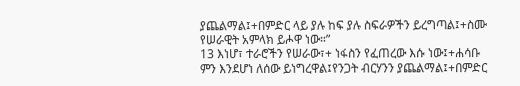ያጨልማል፤+በምድር ላይ ያሉ ከፍ ያሉ ስፍራዎችን ይረግጣል፤+ስሙ የሠራዊት አምላክ ይሖዋ ነው።”
13 እነሆ፣ ተራሮችን የሠራው፣+ ነፋስን የፈጠረው እሱ ነው፤+ሐሳቡ ምን እንደሆነ ለሰው ይነግረዋል፤የንጋት ብርሃንን ያጨልማል፤+በምድር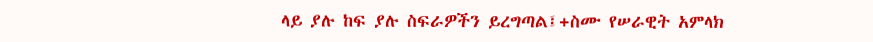ላይ ያሉ ከፍ ያሉ ስፍራዎችን ይረግጣል፤+ስሙ የሠራዊት አምላክ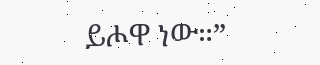ይሖዋ ነው።”